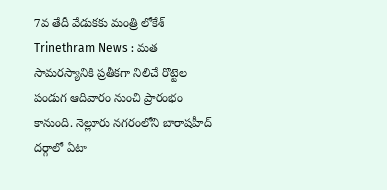7వ తేదీ వేడుకకు మంత్రి లోకేశ్
Trinethram News : మత సామరస్యానికి ప్రతీకగా నిలిచే రొట్టెల పండుగ ఆదివారం నుంచి ప్రారంభం కానుంది. నెల్లూరు నగరంలోని బారాషహీద్ దర్గాలో ఏటా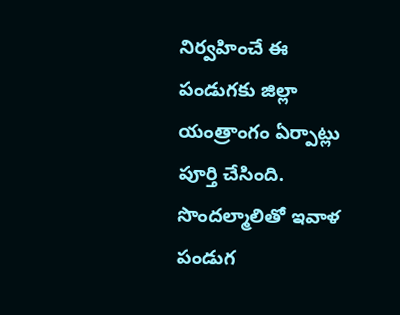నిర్వహించే ఈ పండుగకు జిల్లా యంత్రాంగం ఏర్పాట్లు పూర్తి చేసింది. సొందల్మాలితో ఇవాళ పండుగ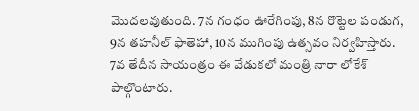మొదలవుతుంది. 7న గంధం ఊరేగింపు, 8న రొట్టెల పండుగ, 9న తహనీల్ ఫాతెహా, 10న ముగింపు ఉత్సవం నిర్వహిస్తారు. 7వ తేదీన సాయంత్రం ఈ వేడుకలో మంత్రి నారా లోకేశ్ పాల్గొంటారు.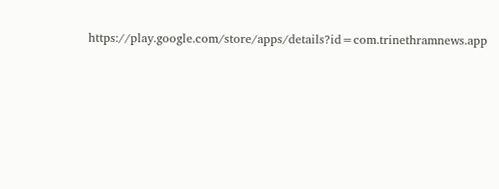https://play.google.com/store/apps/details?id=com.trinethramnews.app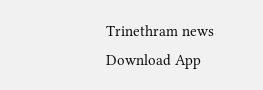Trinethram news
Download App